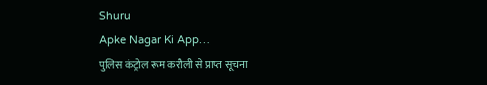Shuru
Apke Nagar Ki App…
पुलिस कंट्रोल रूम करौली से प्राप्त सूचना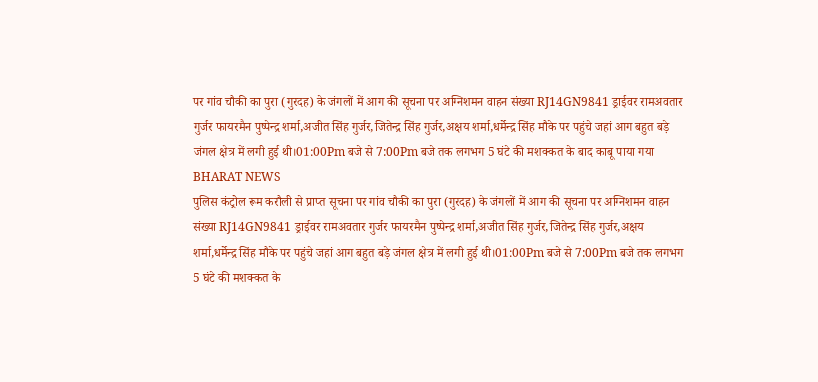पर गांव चौकी का पुरा (गुरदह) के जंगलों में आग की सूचना पर अग्निशमन वाहन संख्या RJ14GN9841 ड्राईवर रामअवतार गुर्जर फायरमैन पुष्पेन्द्र शर्मा,अजीत सिंह गुर्जर,जितेन्द्र सिंह गुर्जर,अक्षय शर्मा,धर्मेन्द्र सिंह मौके पर पहुंचे जहां आग बहुत बड़े जंगल क्षेत्र में लगी हुई थी।01:00Pm बजे से 7:00Pm बजे तक लगभग 5 घंटे की मशक्कत के बाद काबू पाया गया
BHARAT NEWS
पुलिस कंट्रोल रूम करौली से प्राप्त सूचना पर गांव चौकी का पुरा (गुरदह) के जंगलों में आग की सूचना पर अग्निशमन वाहन संख्या RJ14GN9841 ड्राईवर रामअवतार गुर्जर फायरमैन पुष्पेन्द्र शर्मा,अजीत सिंह गुर्जर,जितेन्द्र सिंह गुर्जर,अक्षय शर्मा,धर्मेन्द्र सिंह मौके पर पहुंचे जहां आग बहुत बड़े जंगल क्षेत्र में लगी हुई थी।01:00Pm बजे से 7:00Pm बजे तक लगभग 5 घंटे की मशक्कत के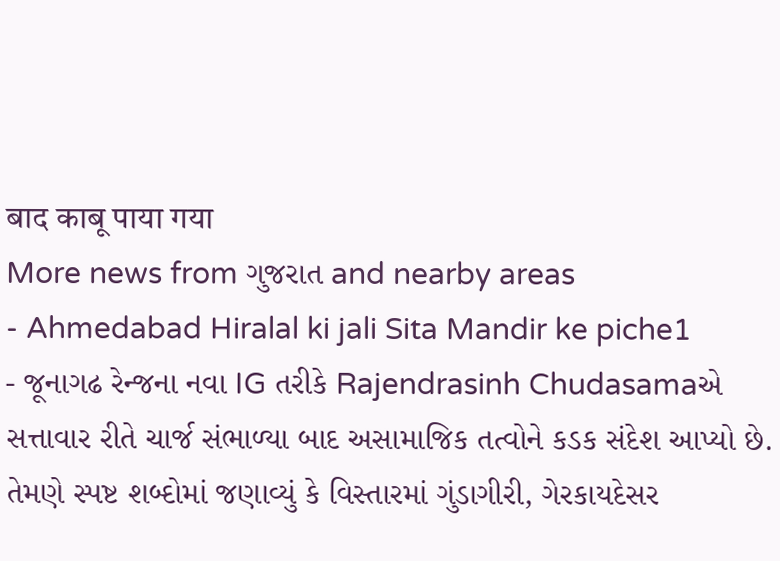बाद काबू पाया गया
More news from ગુજરાત and nearby areas
- Ahmedabad Hiralal ki jali Sita Mandir ke piche1
- જૂનાગઢ રેન્જના નવા IG તરીકે Rajendrasinh Chudasamaએ સત્તાવાર રીતે ચાર્જ સંભાળ્યા બાદ અસામાજિક તત્વોને કડક સંદેશ આપ્યો છે. તેમણે સ્પષ્ટ શબ્દોમાં જણાવ્યું કે વિસ્તારમાં ગુંડાગીરી, ગેરકાયદેસર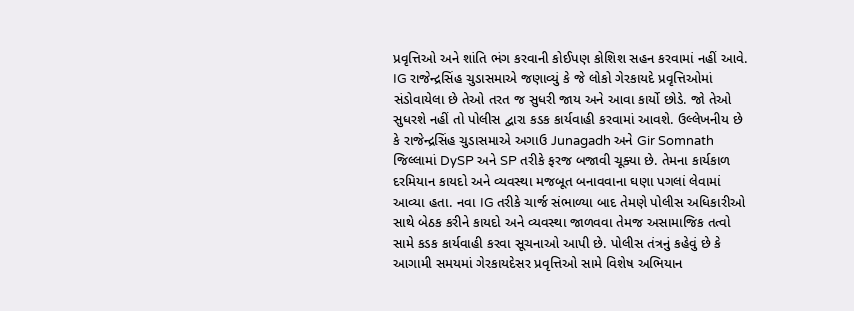પ્રવૃત્તિઓ અને શાંતિ ભંગ કરવાની કોઈપણ કોશિશ સહન કરવામાં નહીં આવે. IG રાજેન્દ્રસિંહ ચુડાસમાએ જણાવ્યું કે જે લોકો ગેરકાયદે પ્રવૃત્તિઓમાં સંડોવાયેલા છે તેઓ તરત જ સુધરી જાય અને આવા કાર્યો છોડે. જો તેઓ સુધરશે નહીં તો પોલીસ દ્વારા કડક કાર્યવાહી કરવામાં આવશે. ઉલ્લેખનીય છે કે રાજેન્દ્રસિંહ ચુડાસમાએ અગાઉ Junagadh અને Gir Somnath જિલ્લામાં DySP અને SP તરીકે ફરજ બજાવી ચૂક્યા છે. તેમના કાર્યકાળ દરમિયાન કાયદો અને વ્યવસ્થા મજબૂત બનાવવાના ઘણા પગલાં લેવામાં આવ્યા હતા. નવા IG તરીકે ચાર્જ સંભાળ્યા બાદ તેમણે પોલીસ અધિકારીઓ સાથે બેઠક કરીને કાયદો અને વ્યવસ્થા જાળવવા તેમજ અસામાજિક તત્વો સામે કડક કાર્યવાહી કરવા સૂચનાઓ આપી છે. પોલીસ તંત્રનું કહેવું છે કે આગામી સમયમાં ગેરકાયદેસર પ્રવૃત્તિઓ સામે વિશેષ અભિયાન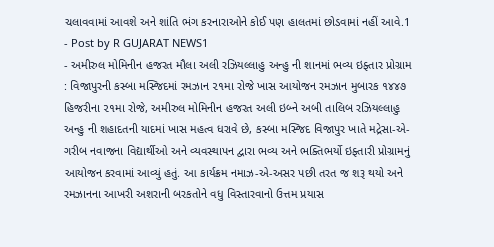ચલાવવામાં આવશે અને શાંતિ ભંગ કરનારાઓને કોઈ પણ હાલતમાં છોડવામાં નહીં આવે.1
- Post by R GUJARAT NEWS1
- અમીરુલ મોમિનીન હજરત મૌલા અલી રઝિયલ્લાહુ અન્હુ ની શાનમાં ભવ્ય ઇફ્તાર પ્રોગ્રામ : વિજાપુરની કસ્બા મસ્જિદમાં રમઝાન ૨૧મા રોજે ખાસ આયોજન રમઝાન મુબારક ૧૪૪૭ હિજરીના ૨૧મા રોજે, અમીરુલ મોમિનીન હજરત અલી ઇબ્ને અબી તાલિબ રઝિયલ્લાહુ અન્હુ ની શહાદતની યાદમાં ખાસ મહત્વ ધરાવે છે, કસ્બા મસ્જિદ વિજાપુર ખાતે મદ્રેસા-એ-ગરીબ નવાજના વિદ્યાર્થીઓ અને વ્યવસ્થાપન દ્વારા ભવ્ય અને ભક્તિભર્યો ઇફ્તારી પ્રોગ્રામનું આયોજન કરવામાં આવ્યું હતું. આ કાર્યક્રમ નમાઝ-એ-અસર પછી તરત જ શરૂ થયો અને રમઝાનના આખરી અશરાની બરકતોને વધુ વિસ્તારવાનો ઉત્તમ પ્રયાસ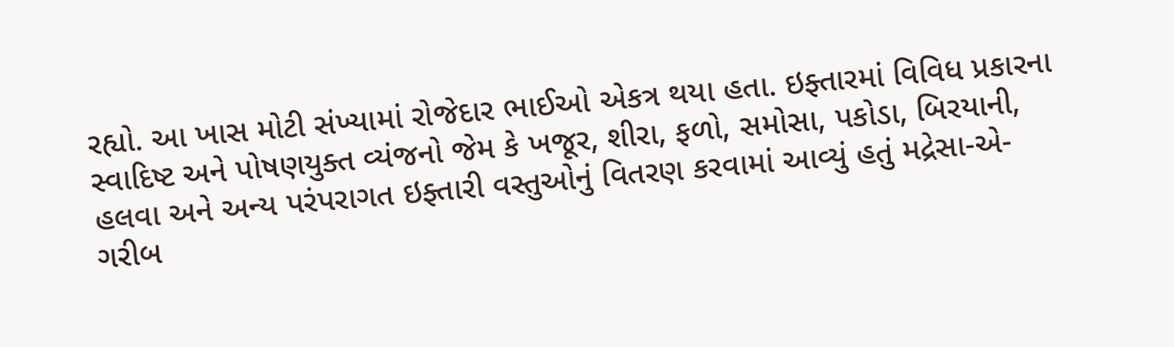રહ્યો. આ ખાસ મોટી સંખ્યામાં રોજેદાર ભાઈઓ એકત્ર થયા હતા. ઇફ્તારમાં વિવિધ પ્રકારના સ્વાદિષ્ટ અને પોષણયુક્ત વ્યંજનો જેમ કે ખજૂર, શીરા, ફળો, સમોસા, પકોડા, બિરયાની, હલવા અને અન્ય પરંપરાગત ઇફ્તારી વસ્તુઓનું વિતરણ કરવામાં આવ્યું હતું મદ્રેસા-એ-ગરીબ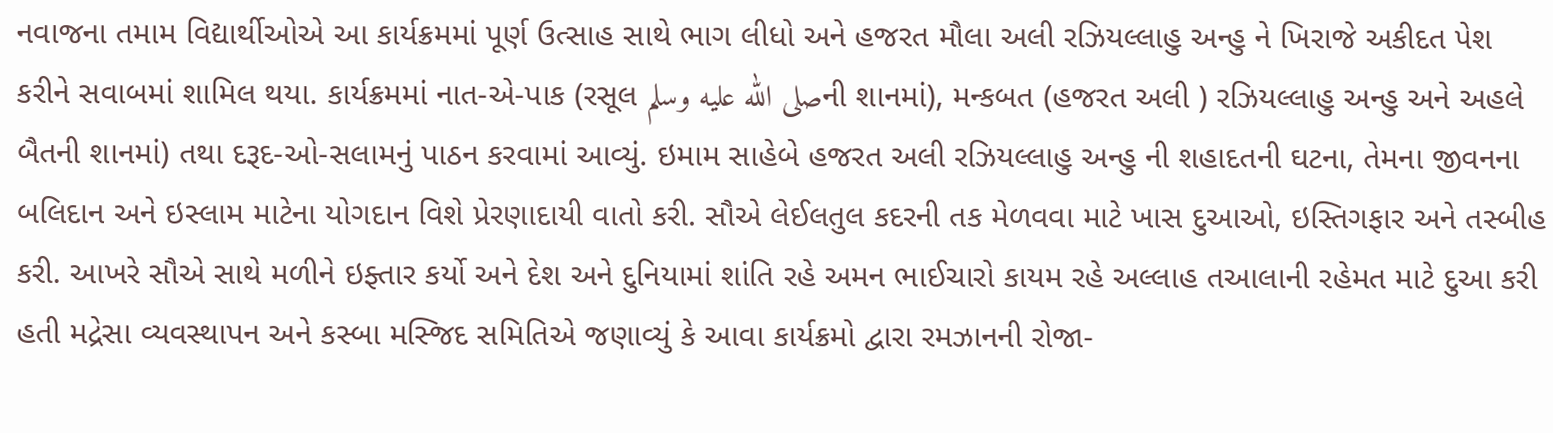નવાજના તમામ વિદ્યાર્થીઓએ આ કાર્યક્રમમાં પૂર્ણ ઉત્સાહ સાથે ભાગ લીધો અને હજરત મૌલા અલી રઝિયલ્લાહુ અન્હુ ને ખિરાજે અકીદત પેશ કરીને સવાબમાં શામિલ થયા. કાર્યક્રમમાં નાત-એ-પાક (રસૂલ صلى الله عليه وسلمની શાનમાં), મન્કબત (હજરત અલી ) રઝિયલ્લાહુ અન્હુ અને અહલે બૈતની શાનમાં) તથા દરૂદ-ઓ-સલામનું પાઠન કરવામાં આવ્યું. ઇમામ સાહેબે હજરત અલી રઝિયલ્લાહુ અન્હુ ની શહાદતની ઘટના, તેમના જીવનના બલિદાન અને ઇસ્લામ માટેના યોગદાન વિશે પ્રેરણાદાયી વાતો કરી. સૌએ લેઈલતુલ કદરની તક મેળવવા માટે ખાસ દુઆઓ, ઇસ્તિગફાર અને તસ્બીહ કરી. આખરે સૌએ સાથે મળીને ઇફ્તાર કર્યો અને દેશ અને દુનિયામાં શાંતિ રહે અમન ભાઈચારો કાયમ રહે અલ્લાહ તઆલાની રહેમત માટે દુઆ કરી હતી મદ્રેસા વ્યવસ્થાપન અને કસ્બા મસ્જિદ સમિતિએ જણાવ્યું કે આવા કાર્યક્રમો દ્વારા રમઝાનની રોજા-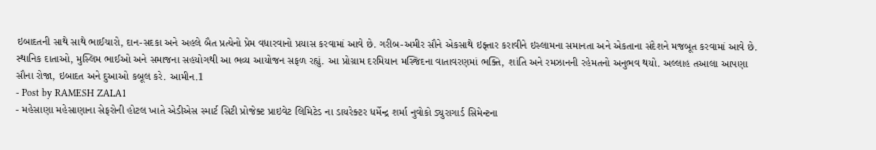ઇબાદતની સાથે સાથે ભાઈચારો, દાન-સદકા અને અહલે બૈત પ્રત્યેનો પ્રેમ વધારવાનો પ્રયાસ કરવામાં આવે છે. ગરીબ-અમીર સૌને એકસાથે ઇફ્તાર કરાવીને ઇસ્લામના સમાનતા અને એકતાના સંદેશને મજબૂત કરવામાં આવે છે. સ્થાનિક દાતાઓ, મુસ્લિમ ભાઈઓ અને સમાજના સહયોગથી આ ભવ્ય આયોજન સફળ રહ્યું. આ પ્રોગ્રામ દરમિયાન મસ્જિદના વાતાવરણમાં ભક્તિ, શાંતિ અને રમઝાનની રહેમતનો અનુભવ થયો. અલ્લાહ તઆલા આપણા સૌના રોજા, ઇબાદત અને દુઆઓ કબૂલ કરે. આમીન.1
- Post by RAMESH ZALA1
- મહેસાણા મહેસાણાના સેફરોની હોટલ ખાતે એડીએસ સ્માર્ટ સિટી પ્રોજેક્ટ પ્રાઇવેટ લિમિટેડ ના ડાયરેક્ટર ધર્મેન્દ્ર શર્મા નુવોકો ડ્યુરાગાર્ડ સિમેન્ટના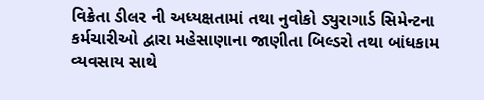વિક્રેતા ડીલર ની અધ્યક્ષતામાં તથા નુવોકો ડ્યુરાગાર્ડ સિમેન્ટના કર્મચારીઓ દ્વારા મહેસાણાના જાણીતા બિલ્ડરો તથા બાંધકામ વ્યવસાય સાથે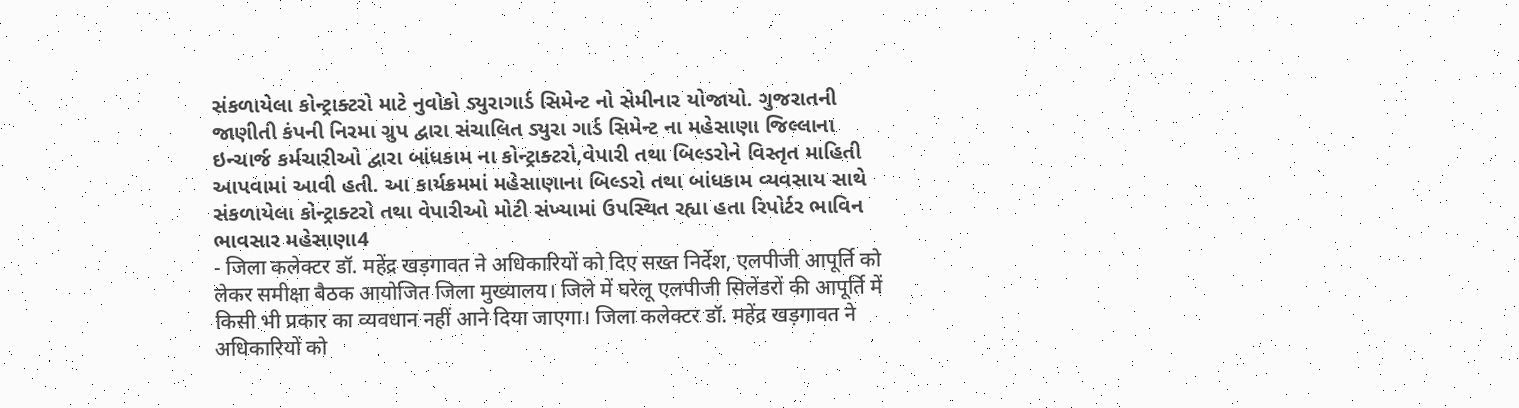સંકળાયેલા કોન્ટ્રાક્ટરો માટે નુવોકો ડ્યુરાગાર્ડ સિમેન્ટ નો સેમીનાર યોજાયો. ગુજરાતની જાણીતી કંપની નિરમા ગ્રુપ દ્વારા સંચાલિત ડ્યુરા ગાર્ડ સિમેન્ટ ના મહેસાણા જિલ્લાના ઇન્ચાર્જ કર્મચારીઓ દ્વારા બાંધકામ ના કોન્ટ્રાક્ટરો,વેપારી તથા બિલ્ડરોને વિસ્તૃત માહિતી આપવામાં આવી હતી. આ કાર્યક્રમમાં મહેસાણાના બિલ્ડરો તથા બાંધકામ વ્યવસાય સાથે સંકળાયેલા કોન્ટ્રાક્ટરો તથા વેપારીઓ મોટી સંખ્યામાં ઉપસ્થિત રહ્યા હતા રિપોર્ટર ભાવિન ભાવસાર મહેસાણા4
- जिला कलेक्टर डॉ. महेंद्र खड़गावत ने अधिकारियों को दिए सख्त निर्देश, एलपीजी आपूर्ति को लेकर समीक्षा बैठक आयोजित जिला मुख्यालय। जिले में घरेलू एलपीजी सिलेंडरों की आपूर्ति में किसी भी प्रकार का व्यवधान नहीं आने दिया जाएगा। जिला कलेक्टर डॉ. महेंद्र खड़गावत ने अधिकारियों को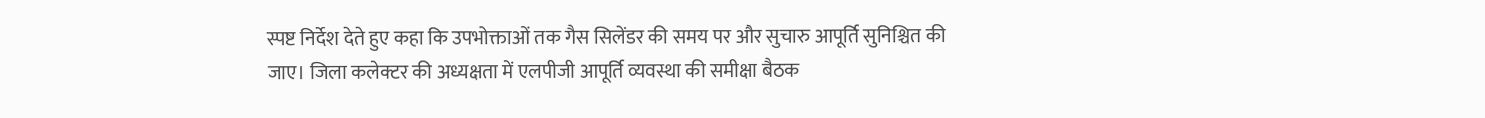स्पष्ट निर्देश देते हुए कहा कि उपभोक्ताओं तक गैस सिलेंडर की समय पर और सुचारु आपूर्ति सुनिश्चित की जाए। जिला कलेक्टर की अध्यक्षता में एलपीजी आपूर्ति व्यवस्था की समीक्षा बैठक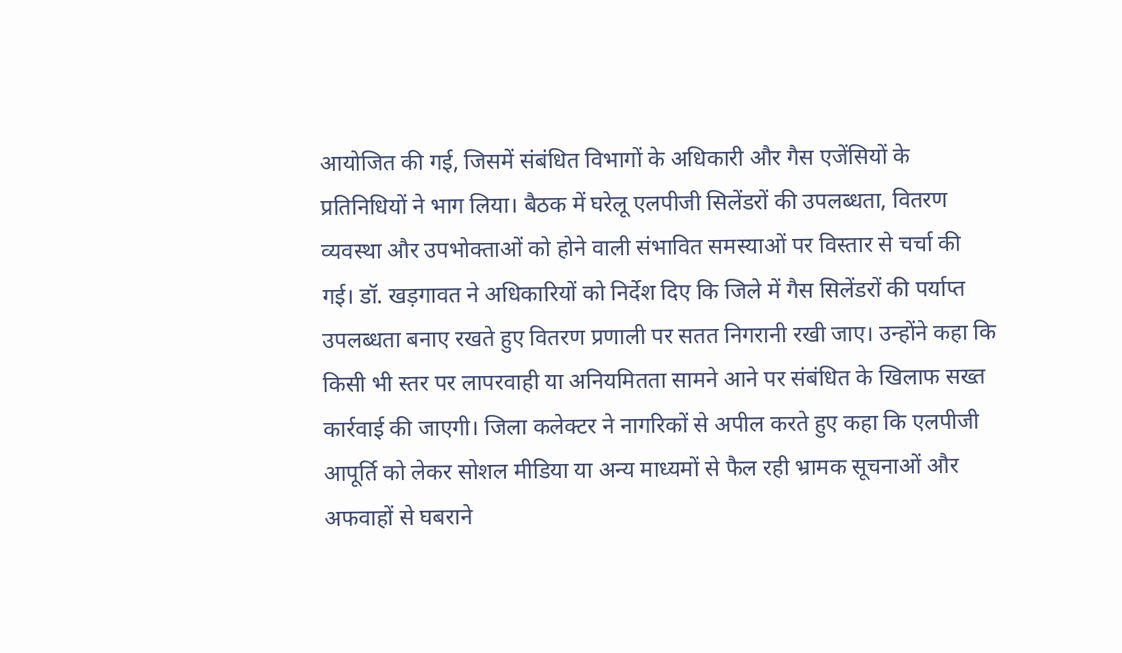आयोजित की गई, जिसमें संबंधित विभागों के अधिकारी और गैस एजेंसियों के प्रतिनिधियों ने भाग लिया। बैठक में घरेलू एलपीजी सिलेंडरों की उपलब्धता, वितरण व्यवस्था और उपभोक्ताओं को होने वाली संभावित समस्याओं पर विस्तार से चर्चा की गई। डॉ. खड़गावत ने अधिकारियों को निर्देश दिए कि जिले में गैस सिलेंडरों की पर्याप्त उपलब्धता बनाए रखते हुए वितरण प्रणाली पर सतत निगरानी रखी जाए। उन्होंने कहा कि किसी भी स्तर पर लापरवाही या अनियमितता सामने आने पर संबंधित के खिलाफ सख्त कार्रवाई की जाएगी। जिला कलेक्टर ने नागरिकों से अपील करते हुए कहा कि एलपीजी आपूर्ति को लेकर सोशल मीडिया या अन्य माध्यमों से फैल रही भ्रामक सूचनाओं और अफवाहों से घबराने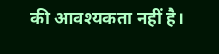की आवश्यकता नहीं है।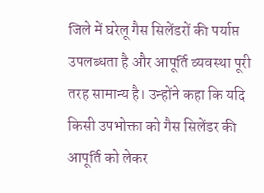जिले में घरेलू गैस सिलेंडरों की पर्याप्त उपलब्धता है और आपूर्ति व्यवस्था पूरी तरह सामान्य है। उन्होंने कहा कि यदि किसी उपभोक्ता को गैस सिलेंडर की आपूर्ति को लेकर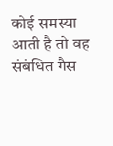कोई समस्या आती है तो वह संबंधित गैस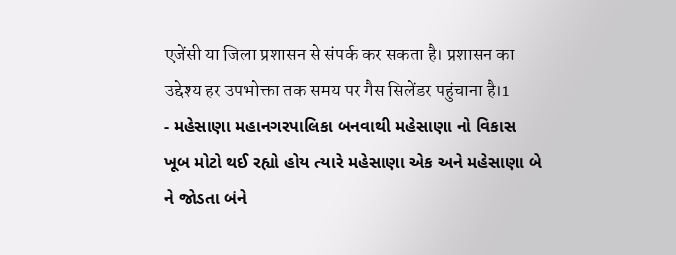एजेंसी या जिला प्रशासन से संपर्क कर सकता है। प्रशासन का उद्देश्य हर उपभोक्ता तक समय पर गैस सिलेंडर पहुंचाना है।1
- મહેસાણા મહાનગરપાલિકા બનવાથી મહેસાણા નો વિકાસ ખૂબ મોટો થઈ રહ્યો હોય ત્યારે મહેસાણા એક અને મહેસાણા બે ને જોડતા બંને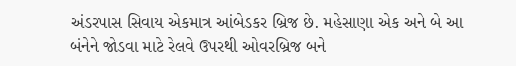અંડરપાસ સિવાય એકમાત્ર આંબેડકર બ્રિજ છે. મહેસાણા એક અને બે આ બંનેને જોડવા માટે રેલવે ઉપરથી ઓવરબ્રિજ બને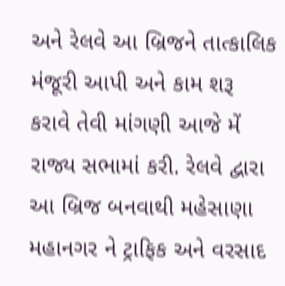અને રેલવે આ બ્રિજને તાત્કાલિક મંજૂરી આપી અને કામ શરૂ કરાવે તેવી માંગણી આજે મેં રાજ્ય સભામાં કરી. રેલવે દ્વારા આ બ્રિજ બનવાથી મહેસાણા મહાનગર ને ટ્રાફિક અને વરસાદ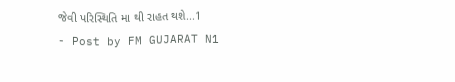જેવી પરિસ્થિતિ મા થી રાહત થશે...1
- Post by FM GUJARAT N1